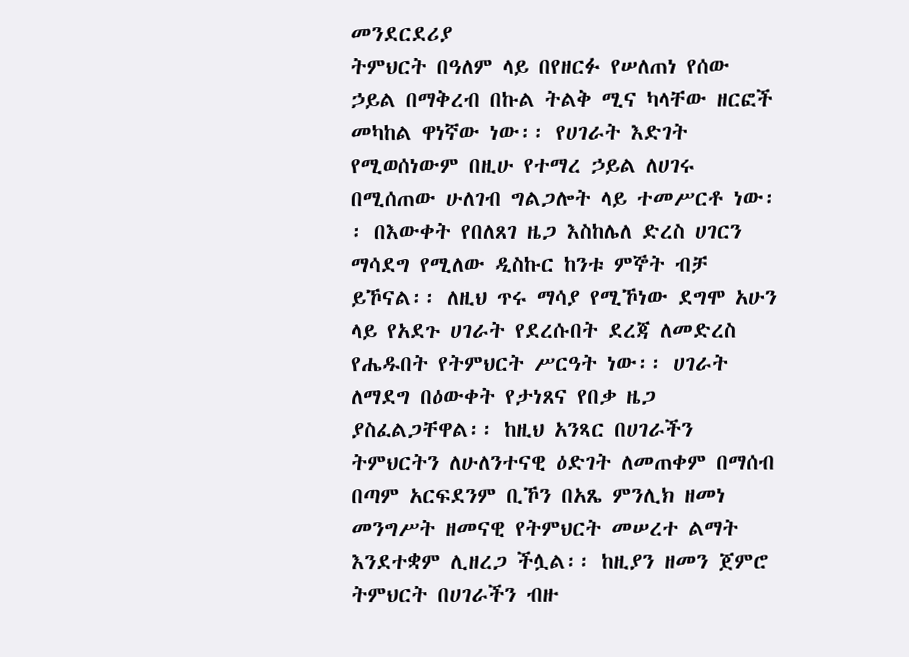መንደርደሪያ
ትምህርት በዓለም ላይ በየዘርፉ የሠለጠነ የሰው ኃይል በማቅረብ በኩል ትልቅ ሚና ካላቸው ዘርፎች መካከል ዋነኛው ነው፡፡ የሀገራት እድገት የሚወሰነውም በዚሁ የተማረ ኃይል ለሀገሩ በሚሰጠው ሁለገብ ግልጋሎት ላይ ተመሥርቶ ነው፡፡ በእውቀት የበለጸገ ዜጋ እስከሌለ ድረስ ሀገርን ማሳደግ የሚለው ዲስኩር ከንቱ ምኞት ብቻ ይኾናል፡፡ ለዚህ ጥሩ ማሳያ የሚኾነው ደግሞ አሁን ላይ የአደጉ ሀገራት የደረሱበት ደረጃ ለመድረስ የሔዱበት የትምህርት ሥርዓት ነው፡፡ ሀገራት ለማደግ በዕውቀት የታነጸና የበቃ ዜጋ ያስፈልጋቸዋል፡፡ ከዚህ አንጻር በሀገራችን ትምህርትን ለሁለንተናዊ ዕድገት ለመጠቀም በማሰብ በጣም አርፍደንም ቢኾን በአጼ ምንሊክ ዘመነ መንግሥት ዘመናዊ የትምህርት መሠረተ ልማት እንደተቋም ሊዘረጋ ችሏል፡፡ ከዚያን ዘመን ጀምሮ ትምህርት በሀገራችን ብዙ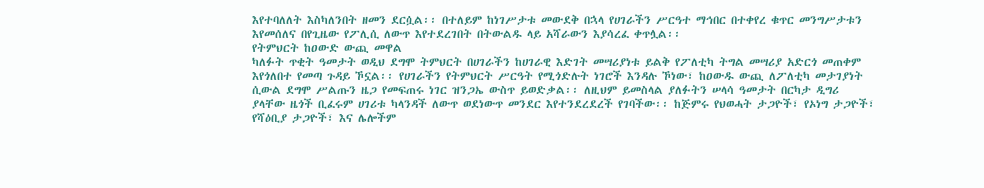እየተባለለት እስካለንበት ዘመን ደርሷል፡፡ በተለይም ከነገሥታቱ መውደቅ በኋላ የሀገራችን ሥርዓተ ማኅበር በተቀየረ ቁጥር መንግሥታቱን እየመሰለና በየጊዜው የፖሊሲ ለውጥ እየተደረገበት በትውልዱ ላይ አሻራውን እያሳረፈ ቀጥሏል፡፡
የትምህርት ከዐውድ ውጪ መዋል
ካለፉት ጥቂት ዓመታት ወዲህ ደግሞ ትምህርት በሀገራችን ከሀገራዊ እድገት መሣሪያነቱ ይልቅ የፖለቲካ ትግል መሣሪያ አድርጎ መጠቀም እየጎለበተ የመጣ ጉዳይ ኾኗል፡፡ የሀገራችን የትምህርት ሥርዓት የሚጎድሉት ነገሮች እንዳሉ ኾነው፣ ከዐውዱ ውጪ ለፖለቲካ መታገያነት ሲውል ደግሞ ሥልጡን ዜጋ የመፍጠሩ ነገር ዝንጋኤ ውስጥ ይወድቃል፡፡ ለዚህም ይመስላል ያለፉትን ሠላሳ ዓመታት በርካታ ዲግሪ ያላቸው ዜጎች ቢፈሩም ሀገሪቱ ካላንዳች ለውጥ ወደነውጥ መንደር እየተንደረደረች የገባችው፡፡ ከጅምሩ የህወሓት ታጋዮች፣ የኦነግ ታጋዮች፣ የሻዕቢያ ታጋዮች፣ እና ሌሎችም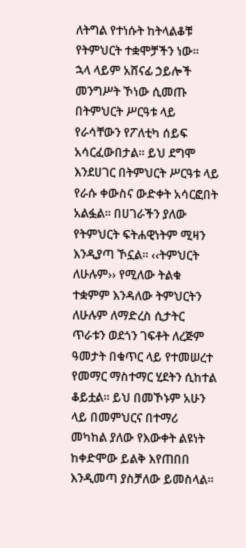ለትግል የተነሱት ከትላልቆቹ የትምህርት ተቋሞቻችን ነው፡፡
ኋላ ላይም አሸናፊ ኃይሎች መንግሥት ኾነው ሲመጡ በትምህርት ሥርዓቱ ላይ የራሳቸውን የፖለቲካ ሰይፍ አሳርፈውበታል፡፡ ይህ ደግሞ እንደሀገር በትምህርት ሥርዓቱ ላይ የራሱ ቀውስና ውድቀት አሳርፎበት አልፏል፡፡ በሀገራችን ያለው የትምህርት ፍትሐዊነትም ሚዛን እንዲያጣ ኾኗል፡፡ ‹‹ትምህርት ለሁሉም›› የሚለው ትልቁ ተቋምም እንዳለው ትምህርትን ለሁሉም ለማድረስ ሲታትር ጥራቱን ወደጎን ገፍቶት ለረጅም ዓመታት በቁጥር ላይ የተመሠረተ የመማር ማስተማር ሂደትን ሲከተል ቆይቷል፡፡ ይህ በመኾኑም አሁን ላይ በመምህርና በተማሪ መካከል ያለው የእውቀት ልዩነት ከቀድሞው ይልቅ እየጠበበ እንዲመጣ ያስቻለው ይመስላል፡፡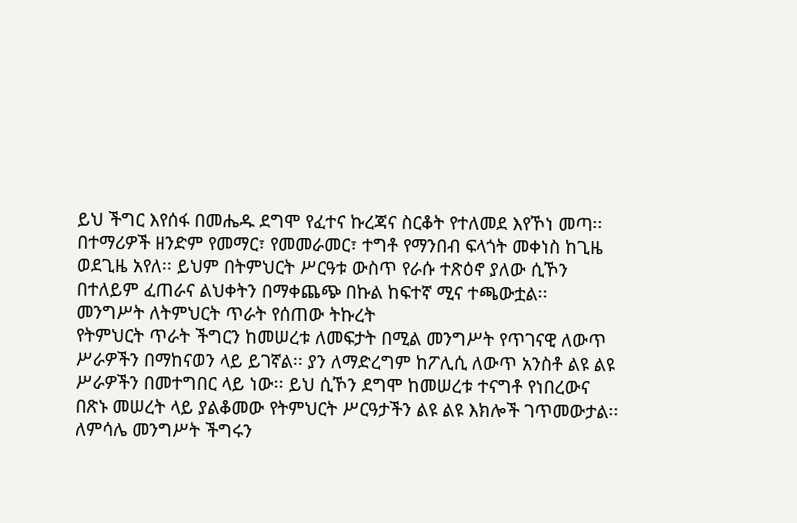ይህ ችግር እየሰፋ በመሔዱ ደግሞ የፈተና ኩረጃና ስርቆት የተለመደ እየኾነ መጣ፡፡ በተማሪዎች ዘንድም የመማር፣ የመመራመር፣ ተግቶ የማንበብ ፍላጎት መቀነስ ከጊዜ ወደጊዜ አየለ፡፡ ይህም በትምህርት ሥርዓቱ ውስጥ የራሱ ተጽዕኖ ያለው ሲኾን በተለይም ፈጠራና ልህቀትን በማቀጨጭ በኩል ከፍተኛ ሚና ተጫውቷል፡፡
መንግሥት ለትምህርት ጥራት የሰጠው ትኩረት
የትምህርት ጥራት ችግርን ከመሠረቱ ለመፍታት በሚል መንግሥት የጥገናዊ ለውጥ ሥራዎችን በማከናወን ላይ ይገኛል፡፡ ያን ለማድረግም ከፖሊሲ ለውጥ አንስቶ ልዩ ልዩ ሥራዎችን በመተግበር ላይ ነው፡፡ ይህ ሲኾን ደግሞ ከመሠረቱ ተናግቶ የነበረውና በጽኑ መሠረት ላይ ያልቆመው የትምህርት ሥርዓታችን ልዩ ልዩ እክሎች ገጥመውታል፡፡ ለምሳሌ መንግሥት ችግሩን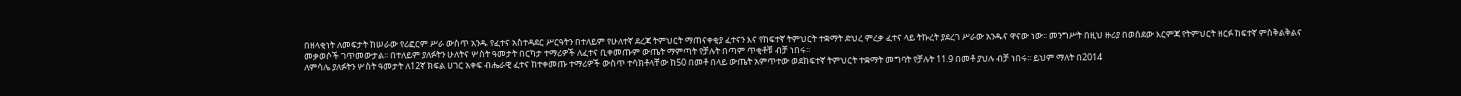በዘላቂነት ለመፍታት ከሠራው የሪፎርም ሥራ ውስጥ አንዱ የፈተና አስተዳደር ሥርዓትን በተለይም የሁለተኛ ደረጃ ትምህርት ማጠናቀቂያ ፈተናን እና የከፍተኛ ትምህርት ተቋማት ድህረ ምረቃ ፈተና ላይ ትኩረት ያደረገ ሥራው አንዱና ዋናው ነው፡፡ መንግሥት በዚህ ዙሪያ በወሰደው እርምጃ የትምህርት ዘርፉ ከፍተኛ ምስቅልቅልና መቃወሶች ገጥመውታል፡፡ በተለይም ያለፉትን ሁለትና ሦስት ዓመታት በርካታ ተማሪዎች ለፈተና ቢቀመጡም ውጤት ማምጣት የቻሉት በጣም ጥቂቶቹ ብቻ ነበሩ፡፡
ለምሳሌ ያለፉትን ሦስት ዓመታት ለ12ኛ ክፍል ሀገር አቀፍ ብሔራዊ ፈተና ከተቀመጡ ተማሪዎች ውስጥ ተሳክቶላቸው ከ50 በመቶ በላይ ውጤት አምጥተው ወደከፍተኛ ትምህርት ተቋማት መግባት የቻሉት 11.9 በመቶ ያህሉ ብቻ ነበሩ፡፡ ይህም ማለት በ2014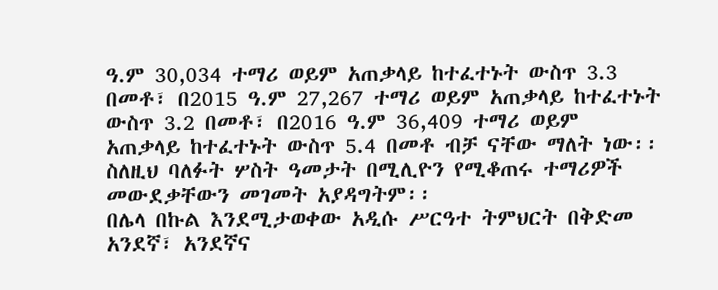ዓ.ም 30,034 ተማሪ ወይም አጠቃላይ ከተፈተኑት ውስጥ 3.3 በመቶ፣ በ2015 ዓ.ም 27,267 ተማሪ ወይም አጠቃላይ ከተፈተኑት ውስጥ 3.2 በመቶ፣ በ2016 ዓ.ም 36,409 ተማሪ ወይም አጠቃላይ ከተፈተኑት ውስጥ 5.4 በመቶ ብቻ ናቸው ማለት ነው፡፡ ስለዚህ ባለፉት ሦስት ዓመታት በሚሊዮን የሚቆጠሩ ተማሪዎች መውደቃቸውን መገመት አያዳግትም፡፡
በሌላ በኩል እንደሚታወቀው አዲሱ ሥርዓተ ትምህርት በቅድመ አንደኛ፣ አንደኛና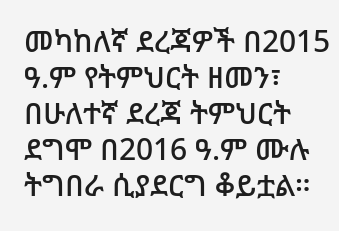መካከለኛ ደረጃዎች በ2015 ዓ.ም የትምህርት ዘመን፣ በሁለተኛ ደረጃ ትምህርት ደግሞ በ2016 ዓ.ም ሙሉ ትግበራ ሲያደርግ ቆይቷል።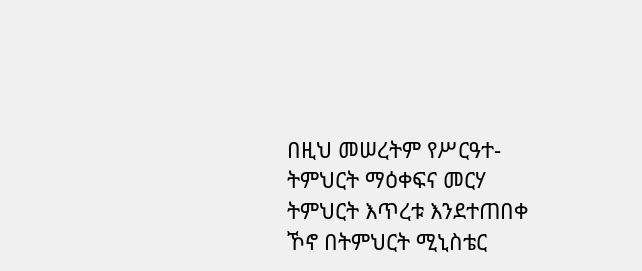በዚህ መሠረትም የሥርዓተ-ትምህርት ማዕቀፍና መርሃ ትምህርት እጥረቱ እንደተጠበቀ ኾኖ በትምህርት ሚኒስቴር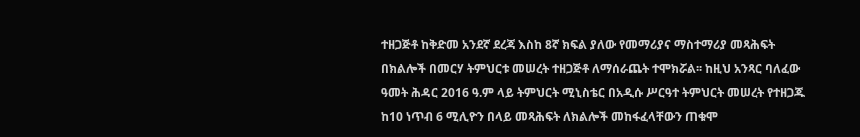ተዘጋጅቶ ከቅድመ አንደኛ ደረጃ እስከ 8ኛ ክፍል ያለው የመማሪያና ማስተማሪያ መጻሕፍት በክልሎች በመርሃ ትምህርቱ መሠረት ተዘጋጅቶ ለማሰራጨት ተሞክሯል፡፡ ከዚህ አንጻር ባለፈው ዓመት ሕዳር 2016 ዓ.ም ላይ ትምህርት ሚኒስቴር በአዲሱ ሥርዓተ ትምህርት መሠረት የተዘጋጁ ከ10 ነጥብ 6 ሚሊዮን በላይ መጻሕፍት ለክልሎች መከፋፈላቸውን ጠቁሞ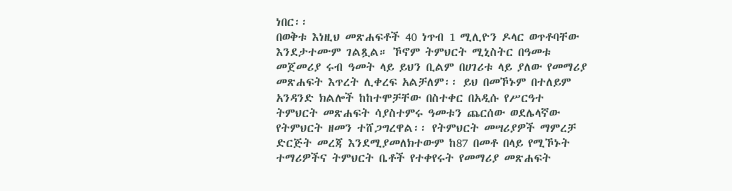ነበር፡፡
በወቅቱ እነዚህ መጽሐፍቶች 40 ነጥብ 1 ሚሊዮን ዶላር ወጥቶባቸው እንደታተሙም ገልጿል። ኾኖም ትምህርት ሚኒስትር በዓመቱ መጀመሪያ ሩብ ዓመት ላይ ይህን ቢልም በሀገሪቱ ላይ ያለው የመማሪያ መጽሐፍት እጥረት ሊቀረፍ አልቻለም፡፡ ይህ በመኾኑም በተለይም አንዳንድ ክልሎች ከከተሞቻቸው በስተቀር በአዲሱ የሥርዓተ ትምህርት መጽሐፍት ሳያስተምሩ ዓመቱን ጨርሰው ወደሌላኛው የትምህርት ዘመን ተሸጋግረዋል፡፡ የትምህርት መሣሪያዎች ማምረቻ ድርጅት መረጃ እንደሚያመለክተውም ከ87 በመቶ በላይ የሚኾኑት ተማሪዎችና ትምህርት ቤቶች የተቀየሩት የመማሪያ መጽሐፍት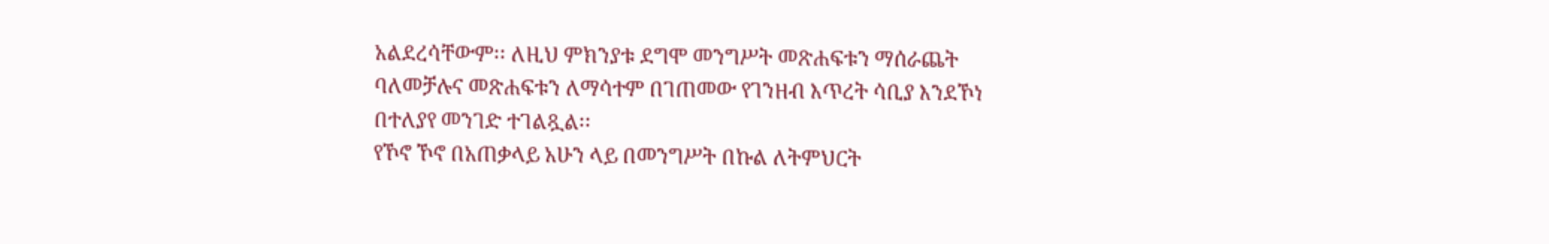አልደረሳቸውም፡፡ ለዚህ ምክንያቱ ደግሞ መንግሥት መጽሐፍቱን ማሰራጨት ባለመቻሉና መጽሐፍቱን ለማሳተም በገጠመው የገንዘብ እጥረት ሳቢያ እንደኾነ በተለያየ መንገድ ተገልጿል፡፡
የኾኖ ኾኖ በአጠቃላይ አሁን ላይ በመንግሥት በኩል ለትምህርት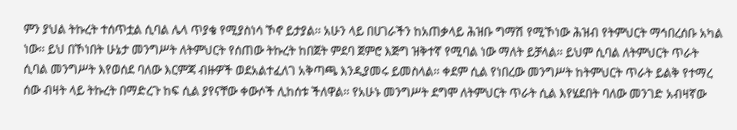ምን ያህል ትኩረት ተሰጥቷል ሲባል ሌላ ጥያቄ የሚያስነሳ ኾኖ ይታያል፡፡ አሁን ላይ በሀገራችን ከአጠቃላይ ሕዝቡ ግማሽ የሚኾነው ሕዝብ የትምህርት ማኅበረሰቡ አካል ነው፡፡ ይህ በኾነበት ሁኔታ መንግሥት ለትምህርት የሰጠው ትኩረት ከበጀት ምደባ ጀምሮ እጅግ ዝቅተኛ የሚባል ነው ማለት ይቻላል፡፡ ይህም ሲባል ለትምህርት ጥራት ሲባል መንግሥት እየወሰደ ባለው እርምጃ ብዙዎች ወደአልተፈለገ አቅጣጫ እንዲያመሩ ይመስላል፡፡ ቀደም ሲል የነበረው መንግሥት ከትምህርት ጥራት ይልቅ የተማረ ሰው ብዛት ላይ ትኩረት በማድረጉ ከፍ ሲል ያየናቸው ቀውሶች ሊከሰቱ ችለዋል፡፡ የአሁኑ መንግሥት ደግሞ ለትምህርት ጥራት ሲል እየሄደበት ባለው መንገድ አብዛኛው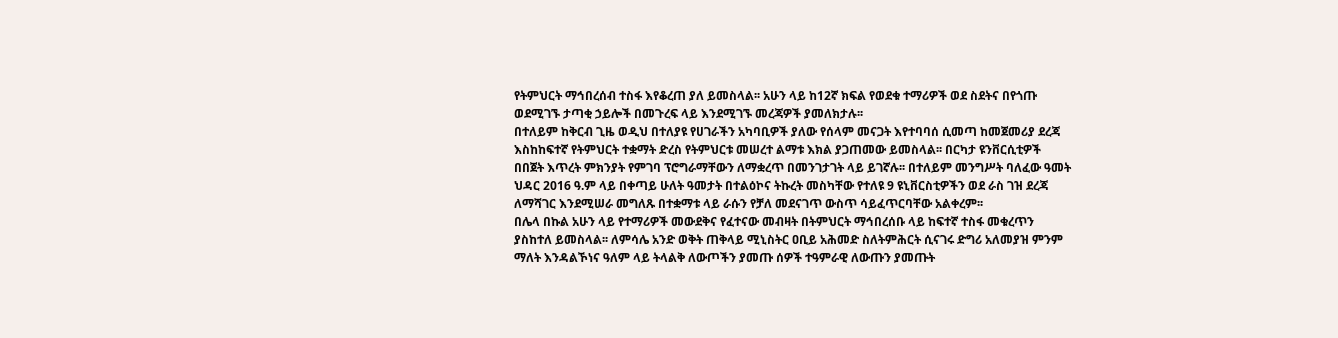የትምህርት ማኅበረሰብ ተስፋ እየቆረጠ ያለ ይመስላል፡፡ አሁን ላይ ከ12ኛ ክፍል የወደቁ ተማሪዎች ወደ ስደትና በየጎጡ ወደሚገኙ ታጣቂ ኃይሎች በመጉረፍ ላይ እንደሚገኙ መረጃዎች ያመለክታሉ፡፡
በተለይም ከቅርብ ጊዜ ወዲህ በተለያዩ የሀገራችን አካባቢዎች ያለው የሰላም መናጋት እየተባባሰ ሲመጣ ከመጀመሪያ ደረጃ እስከከፍተኛ የትምህርት ተቋማት ድረስ የትምህርቱ መሠረተ ልማቱ እክል ያጋጠመው ይመስላል፡፡ በርካታ ዩንቨርሲቲዎች በበጀት እጥረት ምክንያት የምገባ ፕሮግራማቸውን ለማቋረጥ በመንገታገት ላይ ይገኛሉ፡፡ በተለይም መንግሥት ባለፈው ዓመት ህዳር 2016 ዓ.ም ላይ በቀጣይ ሁለት ዓመታት በተልዕኮና ትኩረት መስካቸው የተለዩ 9 ዩኒቨርስቲዎችን ወደ ራስ ገዝ ደረጃ ለማሻገር እንደሚሠራ መግለጹ በተቋማቱ ላይ ራሱን የቻለ መደናገጥ ውስጥ ሳይፈጥርባቸው አልቀረም፡፡
በሌላ በኩል አሁን ላይ የተማሪዎች መውደቅና የፈተናው መብዛት በትምህርት ማኅበረሰቡ ላይ ከፍተኛ ተስፋ መቁረጥን ያስከተለ ይመስላል፡፡ ለምሳሌ አንድ ወቅት ጠቅላይ ሚኒስትር ዐቢይ አሕመድ ስለትምሕርት ሲናገሩ ድግሪ አለመያዝ ምንም ማለት እንዳልኾነና ዓለም ላይ ትላልቅ ለውጦችን ያመጡ ሰዎች ተዓምራዊ ለውጡን ያመጡት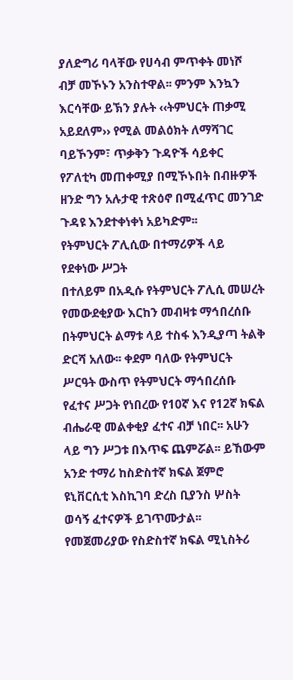ያለድግሪ ባላቸው የሀሳብ ምጥቀት መነሾ ብቻ መኾኑን አንስተዋል፡፡ ምንም እንኳን እርሳቸው ይኽን ያሉት ‹‹ትምህርት ጠቃሚ አይደለም›› የሚል መልዕክት ለማሻገር ባይኾንም፣ ጥቃቅን ጉዳዮች ሳይቀር የፖለቲካ መጠቀሚያ በሚኾኑበት በብዙዎች ዘንድ ግን አሉታዊ ተጽዕኖ በሚፈጥር መንገድ ጉዳዩ እንደተቀነቀነ አይካድም፡፡
የትምህርት ፖሊሲው በተማሪዎች ላይ የደቀነው ሥጋት
በተለይም በአዲሱ የትምህርት ፖሊሲ መሠረት የመውደቂያው እርከን መብዛቱ ማኅበረሰቡ በትምህርት ልማቱ ላይ ተስፋ እንዲያጣ ትልቅ ድርሻ አለው፡፡ ቀደም ባለው የትምህርት ሥርዓት ውስጥ የትምህርት ማኅበረሰቡ የፈተና ሥጋት የነበረው የ10ኛ እና የ12ኛ ክፍል ብሔራዊ መልቀቂያ ፈተና ብቻ ነበር፡፡ አሁን ላይ ግን ሥጋቱ በእጥፍ ጨምሯል፡፡ ይኸውም አንድ ተማሪ ከስድስተኛ ክፍል ጀምሮ ዩኒቨርሲቲ እስኪገባ ድረስ ቢያንስ ሦስት ወሳኝ ፈተናዎች ይገጥሙታል፡፡ የመጀመሪያው የስድስተኛ ክፍል ሚኒስትሪ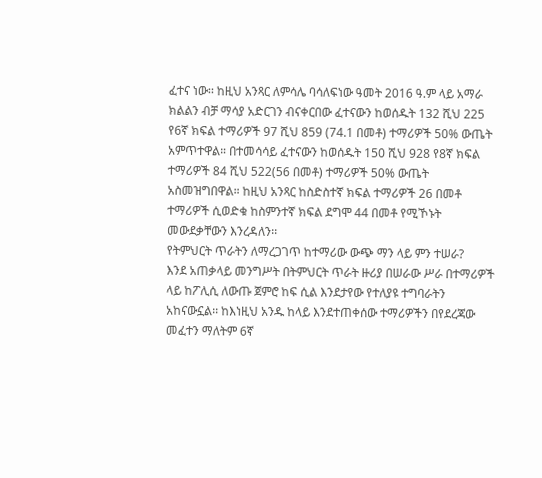ፈተና ነው፡፡ ከዚህ አንጻር ለምሳሌ ባሳለፍነው ዓመት 2016 ዓ.ም ላይ አማራ ክልልን ብቻ ማሳያ አድርገን ብናቀርበው ፈተናውን ከወሰዱት 132 ሺህ 225 የ6ኛ ክፍል ተማሪዎች 97 ሺህ 859 (74.1 በመቶ) ተማሪዎች 50% ውጤት አምጥተዋል። በተመሳሳይ ፈተናውን ከወሰዱት 150 ሺህ 928 የ8ኛ ክፍል ተማሪዎች 84 ሺህ 522(56 በመቶ) ተማሪዎች 50% ውጤት አስመዝግበዋል። ከዚህ አንጻር ከስድስተኛ ክፍል ተማሪዎች 26 በመቶ ተማሪዎች ሲወድቁ ከስምንተኛ ክፍል ደግሞ 44 በመቶ የሚኾኑት መውደቃቸውን እንረዳለን፡፡
የትምህርት ጥራትን ለማረጋገጥ ከተማሪው ውጭ ማን ላይ ምን ተሠራ?
እንደ አጠቃላይ መንግሥት በትምህርት ጥራት ዙሪያ በሠራው ሥራ በተማሪዎች ላይ ከፖሊሲ ለውጡ ጀምሮ ከፍ ሲል እንደታየው የተለያዩ ተግባራትን አከናውኗል፡፡ ከእነዚህ አንዱ ከላይ እንደተጠቀሰው ተማሪዎችን በየደረጃው መፈተን ማለትም 6ኛ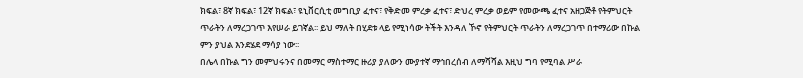ክፍል፣ 8ኛ ክፍል፣ 12ኛ ክፍል፣ ዩኒቨርሲቲ መግቢያ ፈተና፣ የቅድመ ምረቃ ፈተና፣ ድህረ ምረቃ ወይም የመውጫ ፈተና አዘጋጅቶ የትምህርት ጥራትን ለማረጋገጥ እየሠራ ይገኛል፡፡ ይህ ማለት በሂደቱ ላይ የሚነሳው ትችት እንዳለ ኾኖ የትምህርት ጥራትን ለማረጋገጥ በተማሪው በኩል ምን ያህል እንደሄደ ማሳያ ነው፡፡
በሌላ በኩል ግን መምህሩንና በመማር ማስተማር ዙሪያ ያለውን ሙያተኛ ማኅበረሰብ ለማሻሻል እዚህ ግባ የሚባል ሥራ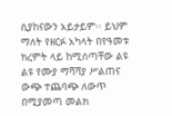ሲያከናውን አይታይም፡፡ ይህም ማለት የዘርፉ አካላት በየዓመቱ ክረምት ላይ ከሚሰጣቸው ልዩ ልዩ የሙያ ማሻሻያ ሥልጠና ውጭ ተጨባጭ ለውጥ በሚያመጣ መልክ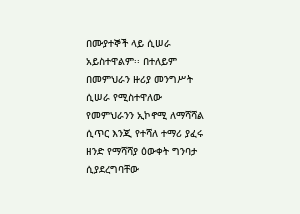በሙያተኞች ላይ ሲሠራ አይስተዋልም፡፡ በተለይም በመምህራን ዙሪያ መንግሥት ሲሠራ የሚስተዋለው የመምህራንን ኢኮኖሚ ለማሻሻል ሲጥር እንጂ የተሻለ ተማሪ ያፈሩ ዘንድ የማሻሻያ ዕውቀት ግንባታ ሲያደረግባቸው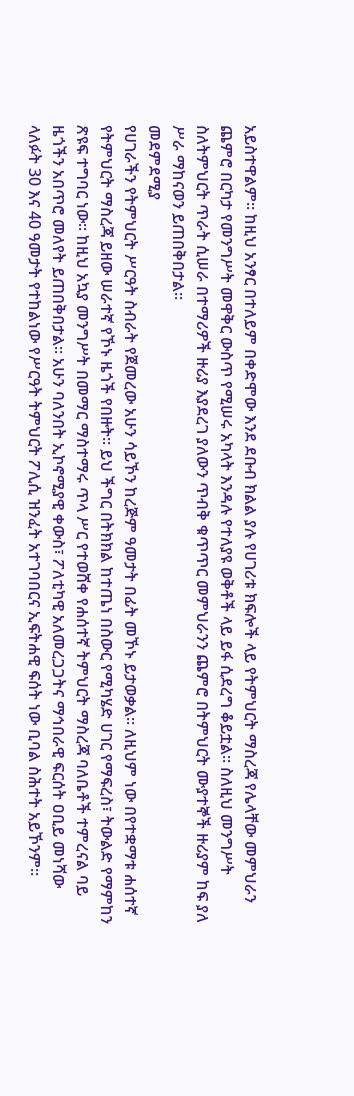አይስተዋልም፡፡ ከዚህ አንፃር በተለይም በቀድሞው እንደ ደቡብ ክልል ያሉ የሀገሪቱ ክፍሎች ላይ የትምህርት ማስረጃ የሌላቸው መምህራን ጨምሮ በርካታ የመንግሥት መዋቅር ውስጥ የሚሠሩ አካላት እንዳሉ የተለያዩ ወቅቶች ላይ ይፋ ሲደረግ ቆይቷል፡፡ ስለዚህ መንግሥት ስለትምህርት ጥራት ሲሠራ በተማሪዎች ዙሪያ እያደረገ ያለውን ጥብቅ ቁጥጥር መምህራንን ጨምሮ በትምህርት ሙያተኞች ዙሪያም ከፍ ያለ ሥራ ማከናወን ይጠበቅበታል፡፡
መደምደሚያ
የሀገራችን የትምህርት ሥርዓት ስብራት የጀመረው አሁን ሳይኾን ከረጅም ዓመታት በፊት መኾኑ ይታወቃል፡፡ ለዚህም ነው በየተቋማቱ ሐሰተኛ የትምህርት ማስረጃ ይዘው ሠራተኛ የኾኑ ዜጎች የበዙት፡፡ ይህ ችግር በትክክል ከተጤነ በስውር የሚካሄድ ሀገር የማፍረስ፣ ትውልድ የማምከን ጽዩፍ ተግባር ነው፡፡ ከዚህ አኳያ መንግሥት በመማር ማስተማሩ ጥላ ሥር የተወሸቀ የሐሰተኛ ትምህርት ማስረጃ ባለቤቶች ተምረናል ባይ ዜጎችን አበጥሮ መለየት ይጠበቅበታል፡፡ አሁን ባለንበት ኢኮኖሚያዊ ቀውስ፣ ፖለቲካዊ አለመረጋጋትና ማኅበራዊ ፍርሰት ዐቢይ መነሻው ላለፉት 30 እና 40 ዓመታት የተከልነው የሥርዓት ትምህርት ፖሊሲ ዝንፈት አተገባበርና ኢፍትሐዊ ፍሰት ነው ቢባል ስሕተት አይኾንም፡፡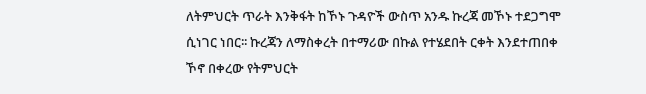ለትምህርት ጥራት እንቅፋት ከኾኑ ጉዳዮች ውስጥ አንዱ ኩረጃ መኾኑ ተደጋግሞ ሲነገር ነበር፡፡ ኩረጃን ለማስቀረት በተማሪው በኩል የተሄደበት ርቀት እንደተጠበቀ ኾኖ በቀረው የትምህርት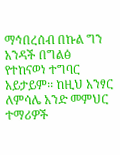ማኅበረሰብ በኩል ግን አንዳች በግልፅ የተከናወነ ተግባር አይታይም፡፡ ከዚህ አንፃር ለምሳሌ አንድ መምህር ተማሪዎች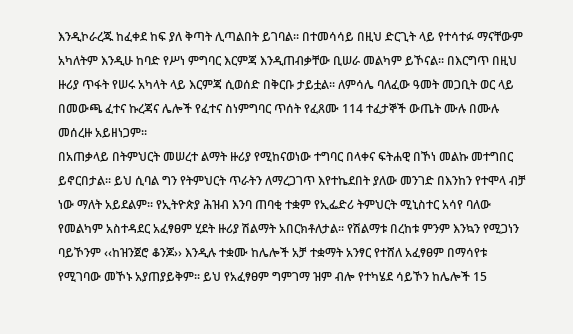እንዲኮራረጁ ከፈቀደ ከፍ ያለ ቅጣት ሊጣልበት ይገባል፡፡ በተመሳሳይ በዚህ ድርጊት ላይ የተሳተፉ ማናቸውም አካለትም እንዲሁ ከባድ የሥነ ምግባር እርምጃ እንዲጠብቃቸው ቢሠራ መልካም ይኾናል፡፡ በእርግጥ በዚህ ዙሪያ ጥፋት የሠሩ አካላት ላይ እርምጃ ሲወሰድ በቅርቡ ታይቷል፡፡ ለምሳሌ ባለፈው ዓመት መጋቢት ወር ላይ በመውጫ ፈተና ኩረጃና ሌሎች የፈተና ስነምግባር ጥሰት የፈጸሙ 114 ተፈታኞች ውጤት ሙሉ በሙሉ መሰረዙ አይዘነጋም፡፡
በአጠቃላይ በትምህርት መሠረተ ልማት ዙሪያ የሚከናወነው ተግባር በላቀና ፍትሐዊ በኾነ መልኩ መተግበር ይኖርበታል፡፡ ይህ ሲባል ግን የትምህርት ጥራትን ለማረጋገጥ እየተኬደበት ያለው መንገድ በእንከን የተሞላ ብቻ ነው ማለት አይደልም፡፡ የኢትዮጵያ ሕዝብ እንባ ጠባቂ ተቋም የኢፌድሪ ትምህርት ሚኒስተር አሳየ ባለው የመልካም አስተዳደር አፈፃፀም ሂደት ዙሪያ ሽልማት አበርክቶለታል፡፡ የሽልማቱ በረከቱ ምንም እንኳን የሚጋነን ባይኾንም ‹‹ከዝንጀሮ ቆንጆ›› እንዲሉ ተቋሙ ከሌሎች አቻ ተቋማት አንፃር የተሸለ አፈፃፀም በማሳየቱ የሚገባው መኾኑ አያጠያይቅም፡፡ ይህ የአፈፃፀም ግምገማ ዝም ብሎ የተካሄደ ሳይኾን ከሌሎች 15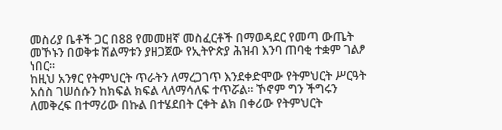መስሪያ ቤቶች ጋር በ88 የመመዘኛ መስፈርቶች በማወዳደር የመጣ ውጤት መኾኑን በወቅቱ ሽልማቱን ያዘጋጀው የኢትዮጵያ ሕዝብ እንባ ጠባቂ ተቋም ገልፆ ነበር፡፡
ከዚህ አንፃር የትምህርት ጥራትን ለማረጋገጥ እንደቀድሞው የትምህርት ሥርዓት አሰስ ገሠሰሱን ከክፍል ክፍል ላለማሳለፍ ተጥሯል፡፡ ኾኖም ግን ችግሩን ለመቅረፍ በተማሪው በኩል በተሄደበት ርቀት ልክ በቀሪው የትምህርት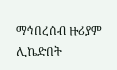ማኅበረሰብ ዙሪያም ሊኬድበት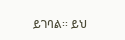ይገባል፡፡ ይህ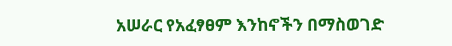አሠራር የአፈፃፀም እንከኖችን በማስወገድ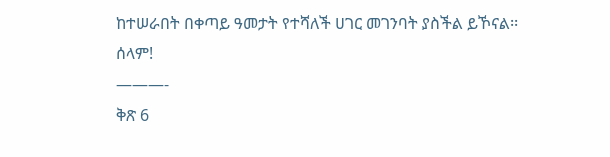ከተሠራበት በቀጣይ ዓመታት የተሻለች ሀገር መገንባት ያስችል ይኾናል፡፡
ሰላም!
———-
ቅጽ 6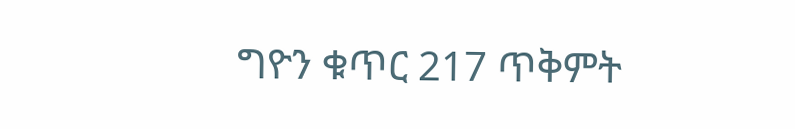ግዮን ቁጥር 217 ጥቅምት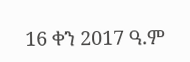16 ቀን 2017 ዓ.ም